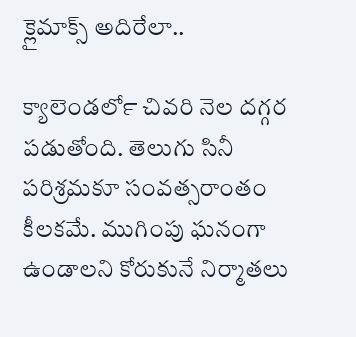క్లైమాక్స్ అదిరేలా..

క్యాలెండర్‍లో చివరి నెల దగ్గర పడుతోంది. తెలుగు సినీ పరిశ్రమకూ సంవత్సరాంతం కీలకమే. ముగింపు ఘనంగా ఉండాలని కోరుకునే నిర్మాతలు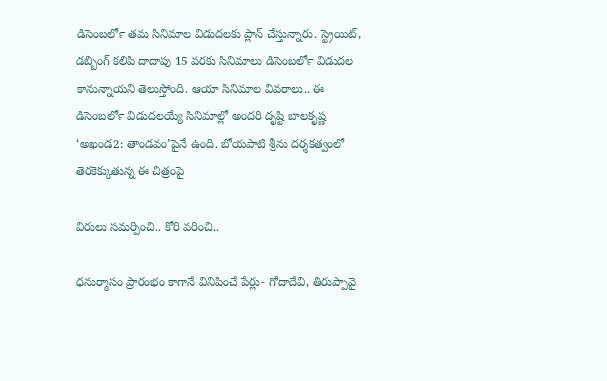డిసెంబర్‍లో తమ సినిమాల విడుదలకు ప్లాన్‍ చేస్తున్నారు. స్ట్రెయిట్‍, డబ్బింగ్‍ కలిపి దాదాపు 15 వరకు సినిమాలు డిసెంబర్‍లో విడుదల కానున్నాయని తెలుస్తోంది. ఆయా సినిమాల వివరాలు.. ఈ డిసెంబర్‍లో విడుదలయ్యే సినిమాల్లో అందరి దృష్టి బాలకృష్ణ ‘అఖండ2: తాండవం’పైనే ఉంది. బోయపాటి శ్రీను దర్శకత్వంలో తెరకెక్కుతున్న ఈ చిత్రంపై

విరులు సమర్పించి.. కోరి వరించి..

ధనుర్మాసం ప్రారంభం కాగానే వినిపించే పేర్లు- గోదాదేవి, తిరుప్పావై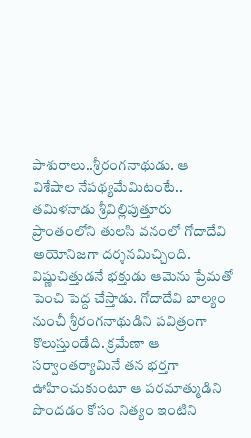పాశురాలు..శ్రీరంగనాథుడు. ఆ విశేషాల నేపథ్యమేమిటంటే.. తమిళనాడు శ్రీవిల్లిపుత్తూరు ప్రాంతంలోని తులసి వనంలో గోదాదేవి అయోనిజగా దర్శనమిచ్చింది. విష్ణుచిత్తుడనే భక్తుడు ఆమెను ప్రేమతో పెంచి పెద్ద చేస్తాడు. గోదాదేవి బాల్యం నుంచీ శ్రీరంగనాథుడిని పవిత్రంగా కొలుస్తుండేది. క్రమేణా ఆ సర్వాంతర్యామినే తన భర్తగా ఊహించుకుంటూ ఆ పరమాత్ముడిని పొందడం కోసం నిత్యం ఇంటిని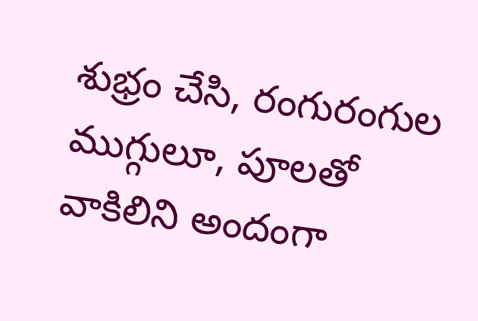శుభ్రం చేసి, రంగురంగుల ముగ్గులూ, పూలతో వాకిలిని అందంగా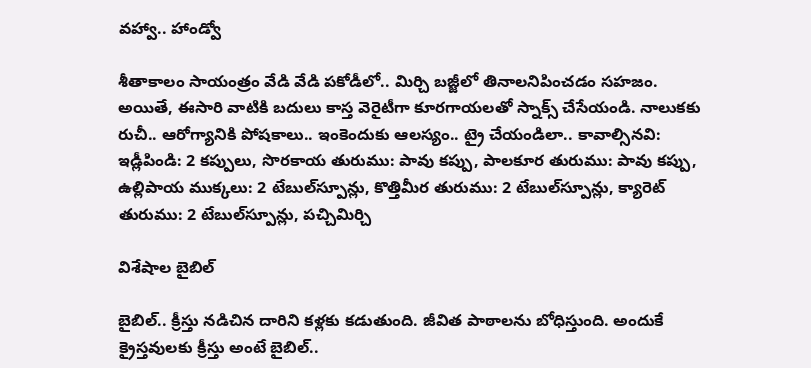వహ్వా.. హాండ్వో

శీతాకాలం సాయంత్రం వేడి వేడి పకోడీలో.. మిర్చి బజ్జీలో తినాలనిపించడం సహజం. అయితే, ఈసారి వాటికి బదులు కాస్త వెరైటీగా కూరగాయలతో స్నాక్స్ చేసేయండి. నాలుకకు రుచీ.. ఆరోగ్యానికి పోషకాలు.. ఇంకెందుకు ఆలస్యం.. ట్రై చేయండిలా.. కావాల్సినవి: ఇడ్లీపిండి: 2 కప్పులు, సొరకాయ తురుము: పావు కప్పు, పాలకూర తురుము: పావు కప్పు, ఉల్లిపాయ ముక్కలు: 2 టేబుల్‍స్పూన్లు, కొత్తిమీర తురుము: 2 టేబుల్‍స్పూన్లు, క్యారెట్‍ తురుము: 2 టేబుల్‍స్పూన్లు, పచ్చిమిర్చి

విశేషాల బైబిల్‍

బైబిల్‍.. క్రీస్తు నడిచిన దారిని కళ్లకు కడుతుంది. జీవిత పాఠాలను బోధిస్తుంది. అందుకే క్రైస్తవులకు క్రీస్తు అంటే బైబిల్‍..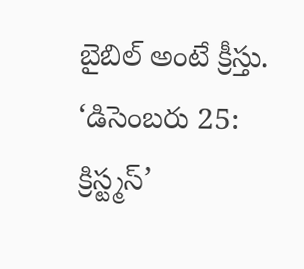బైబిల్‍ అంటే క్రీస్తు. ‘డిసెంబరు 25: క్రిస్ట్మస్‍’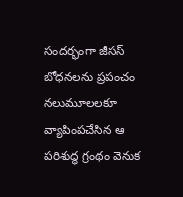సందర్భంగా జీసస్‍ బోధనలను ప్రపంచం నలుమూలలకూ వ్యాపింపచేసిన ఆ పరిశుద్ధ గ్రంథం వెనుక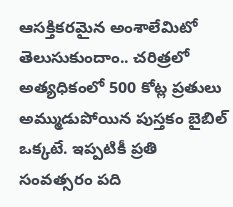ఆసక్తికరమైన అంశాలేమిటో తెలుసుకుందాం.. చరిత్రలో అత్యధికంలో 500 కోట్ల ప్రతులు అమ్ముడుపోయిన పుస్తకం బైబిల్‍ ఒక్కటే. ఇప్పటికీ ప్రతి సంవత్సరం పది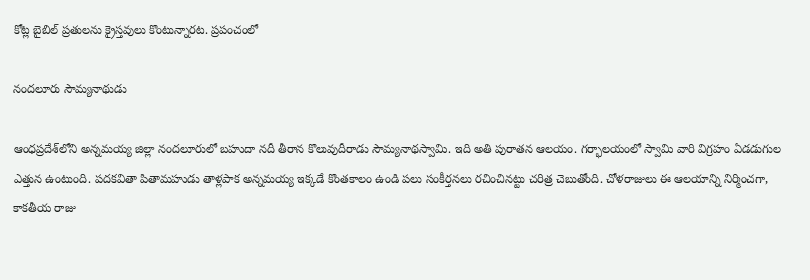కోట్ల బైబిల్‍ ప్రతులను క్రైస్తవులు కొంటున్నారట. ప్రపంచంలో

నందలూరు సౌమ్యనాథుడు

ఆంధప్రదేశ్‍లోని అన్నమయ్య జిల్లా నందలూరులో బహుదా నదీ తీరాన కొలువుదీరాడు సౌమ్యనాథస్వామి. ఇది అతి పురాతన ఆలయం. గర్భాలయంలో స్వామి వారి విగ్రహం ఏడడుగుల ఎత్తున ఉంటుంది. పదకవితా పితామహుడు తాళ్లపాక అన్నమయ్య ఇక్కడే కొంతకాలం ఉండి పలు సంకీర్తనలు రచించినట్టు చరిత్ర చెబుతోంది. చోళరాజులు ఈ ఆలయాన్ని నిర్మించగా, కాకతీయ రాజు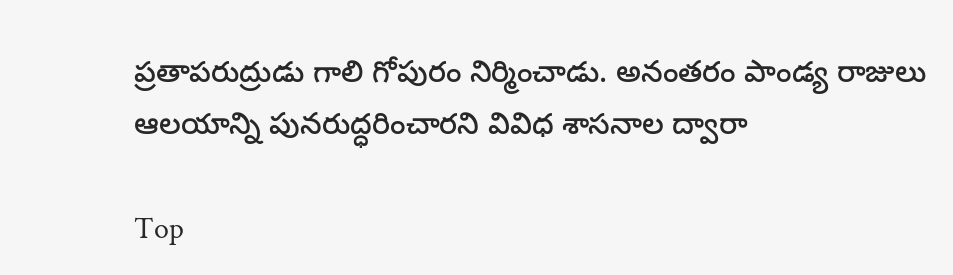ప్రతాపరుద్రుడు గాలి గోపురం నిర్మించాడు. అనంతరం పాండ్య రాజులు ఆలయాన్ని పునరుద్ధరించారని వివిధ శాసనాల ద్వారా

Top